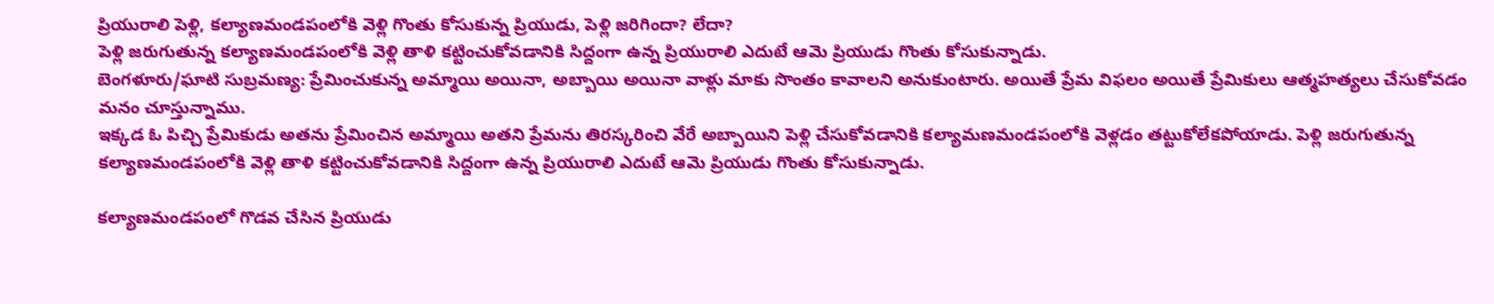ప్రియురాలి పెళ్లి, కల్యాణమండపంలోకి వెళ్లి గొంతు కోసుకున్న ప్రియుడు, పెళ్లి జరిగిందా? లేదా?
పెళ్లి జరుగుతున్న కల్యాణమండపంలోకి వెళ్లి తాళి కట్టించుకోవడానికి సిద్దంగా ఉన్న ప్రియురాలి ఎదుటే ఆమె ప్రియుడు గొంతు కోసుకున్నాడు.
బెంగళూరు/ఘాటి సుబ్రమణ్య: ప్రేమించుకున్న అమ్మాయి అయినా, అబ్బాయి అయినా వాళ్లు మాకు సొంతం కావాలని అనుకుంటారు. అయితే ప్రేమ విఫలం అయితే ప్రేమికులు ఆత్మహత్యలు చేసుకోవడం మనం చూస్తున్నాము.
ఇక్కడ ఓ పిచ్చి ప్రేమికుడు అతను ప్రేమించిన అమ్మాయి అతని ప్రేమను తిరస్కరించి వేరే అబ్బాయిని పెళ్లి చేసుకోవడానికి కల్యామణమండపంలోకి వెళ్లడం తట్టుకోలేకపోయాడు. పెళ్లి జరుగుతున్న కల్యాణమండపంలోకి వెళ్లి తాళి కట్టించుకోవడానికి సిద్దంగా ఉన్న ప్రియురాలి ఎదుటే ఆమె ప్రియుడు గొంతు కోసుకున్నాడు.

కల్యాణమండపంలో గొడవ చేసిన ప్రియుడు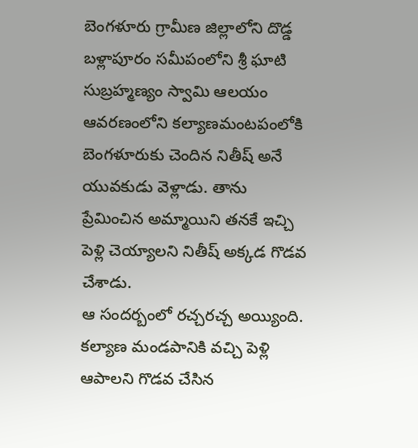బెంగళూరు గ్రామీణ జిల్లాలోని దొడ్డ బళ్లాపూరం సమీపంలోని శ్రీ ఘాటి సుబ్రహ్మణ్యం స్వామి ఆలయం ఆవరణంలోని కల్యాణమంటపంలోకి బెంగళూరుకు చెందిన నితీష్ అనే యువకుడు వెళ్లాడు. తాను ప్రేమించిన అమ్మాయిని తనకే ఇచ్చి పెళ్లి చెయ్యాలని నితీష్ అక్కడ గొడవ చేశాడు.
ఆ సందర్బంలో రచ్చరచ్చ అయ్యింది. కల్యాణ మండపానికి వచ్చి పెళ్లి ఆపాలని గొడవ చేసిన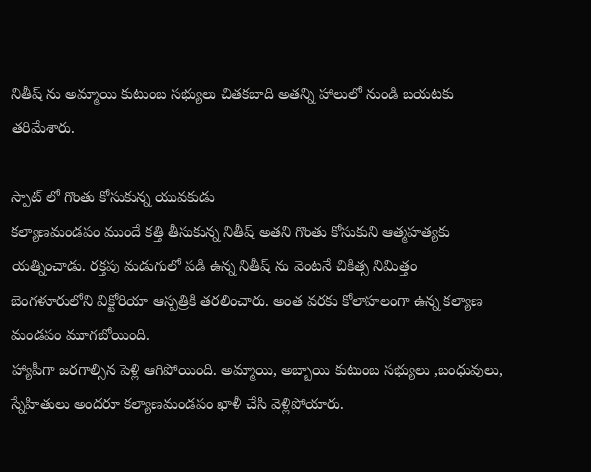నితీష్ ను అమ్మాయి కుటుంబ సభ్యులు చితకబాది అతన్ని హాలులో నుండి బయటకు తరిమేశారు.

స్పాట్ లో గొంతు కోసుకున్న యువకుడు
కల్యాణమండపం ముందే కత్తి తీసుకున్న నితీష్ అతని గొంతు కోసుకుని ఆత్మహత్యకు యత్నించాడు. రక్తపు మడుగులో పడి ఉన్న నితీష్ ను వెంటనే చికిత్స నిమిత్తం బెంగళూరులోని విక్టోరియా ఆస్పత్రికి తరలించారు. అంత వరకు కోలాహలంగా ఉన్న కల్యాణ మండపం మూగబోయింది.
హ్యాపీగా జరగాల్సిన పెళ్లి ఆగిపోయింది. అమ్మాయి, అబ్బాయి కుటుంబ సభ్యులు ,బంధువులు, స్నేహితులు అందరూ కల్యాణమండపం ఖాళీ చేసి వెళ్లిపోయారు.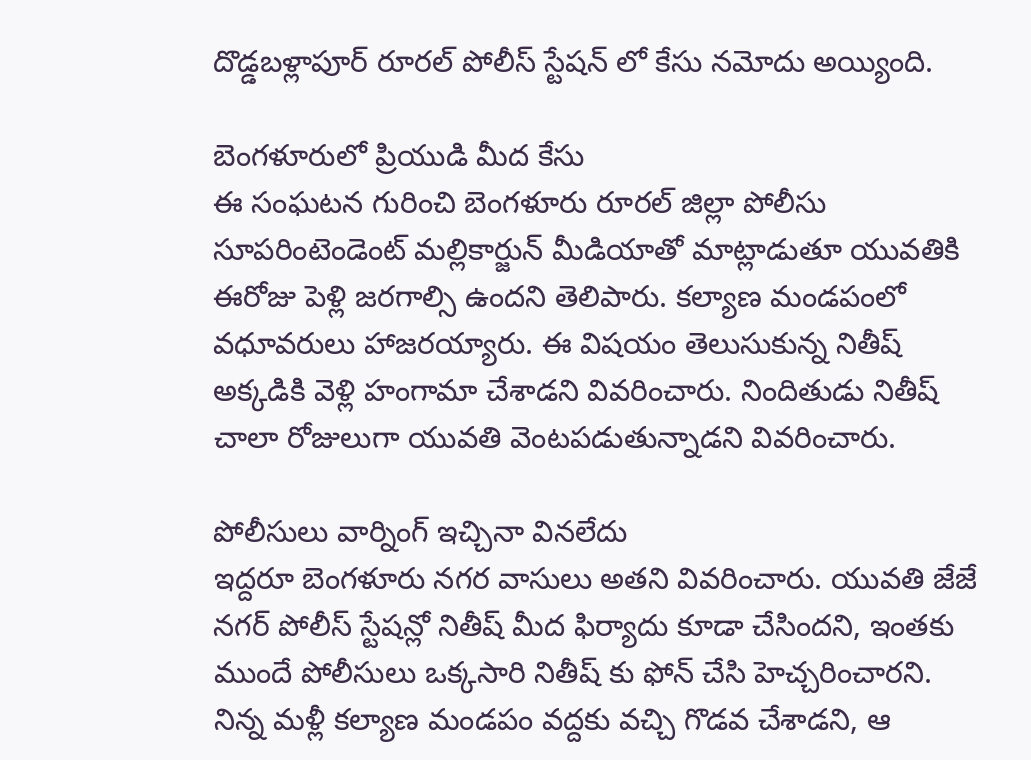దొడ్డబళ్లాపూర్ రూరల్ పోలీస్ స్టేషన్ లో కేసు నమోదు అయ్యింది.

బెంగళూరులో ప్రియుడి మీద కేసు
ఈ సంఘటన గురించి బెంగళూరు రూరల్ జిల్లా పోలీసు సూపరింటెండెంట్ మల్లికార్జున్ మీడియాతో మాట్లాడుతూ యువతికి ఈరోజు పెళ్లి జరగాల్సి ఉందని తెలిపారు. కల్యాణ మండపంలో వధూవరులు హాజరయ్యారు. ఈ విషయం తెలుసుకున్న నితీష్ అక్కడికి వెళ్లి హంగామా చేశాడని వివరించారు. నిందితుడు నితీష్ చాలా రోజులుగా యువతి వెంటపడుతున్నాడని వివరించారు.

పోలీసులు వార్నింగ్ ఇచ్చినా వినలేదు
ఇద్దరూ బెంగళూరు నగర వాసులు అతని వివరించారు. యువతి జేజే నగర్ పోలీస్ స్టేషన్లో నితీష్ మీద ఫిర్యాదు కూడా చేసిందని, ఇంతకు ముందే పోలీసులు ఒక్కసారి నితీష్ కు ఫోన్ చేసి హెచ్చరించారని. నిన్న మళ్లీ కల్యాణ మండపం వద్దకు వచ్చి గొడవ చేశాడని, ఆ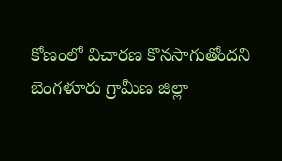కోణంలో విచారణ కొనసాగుతోందని బెంగళూరు గ్రామీణ జిల్లా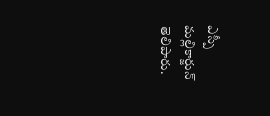ఎస్పీ మల్లికార్జున్ తెలిపారు.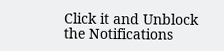Click it and Unblock the Notifications